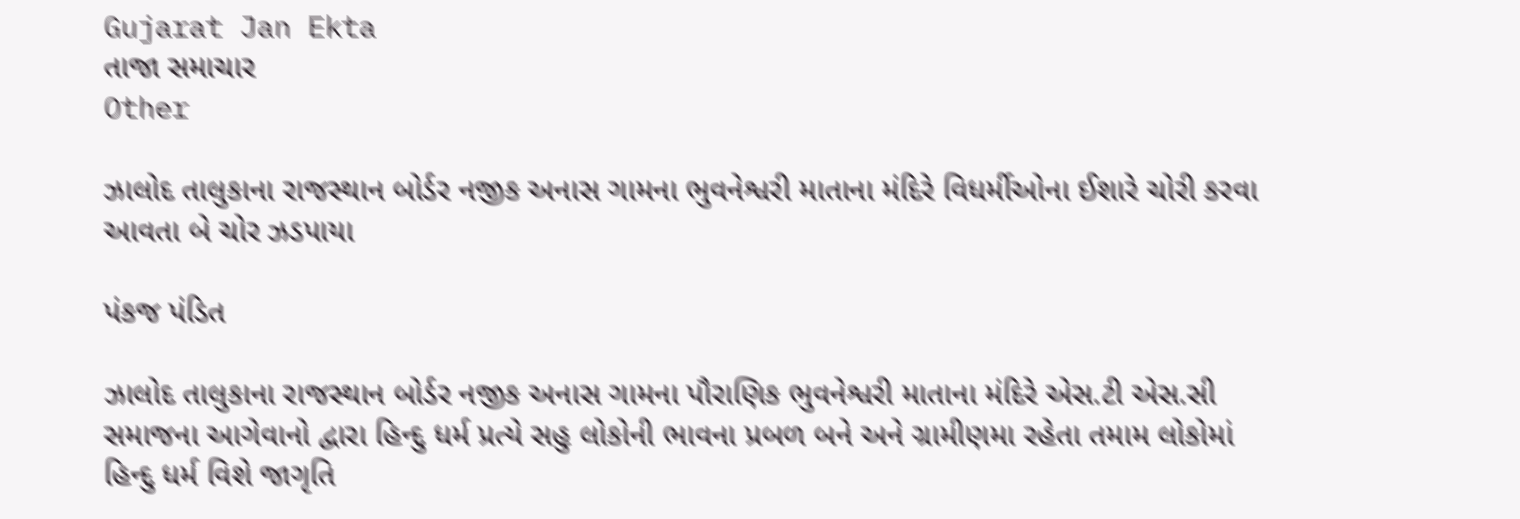Gujarat Jan Ekta
તાજા સમાચાર
Other

ઝાલોદ તાલુકાના રાજસ્થાન બોર્ડર નજીક અનાસ ગામના ભુવનેશ્વરી માતાના મંદિરે વિધર્મીઓના ઈશારે ચોરી કરવા આવતા બે ચોર ઝડપાયા

પંકજ પંડિત

ઝાલોદ તાલુકાના રાજસ્થાન બોર્ડર નજીક અનાસ ગામના પૌરાણિક ભુવનેશ્વરી માતાના મંદિરે એસ.ટી એસ.સી સમાજના આગેવાનો દ્વારા હિન્દુ ધર્મ પ્રત્યે સહુ લોકોની ભાવના પ્રબળ બને અને ગ્રામીણમા રહેતા તમામ લોકોમાં હિન્દુ ધર્મ વિશે જાગૃતિ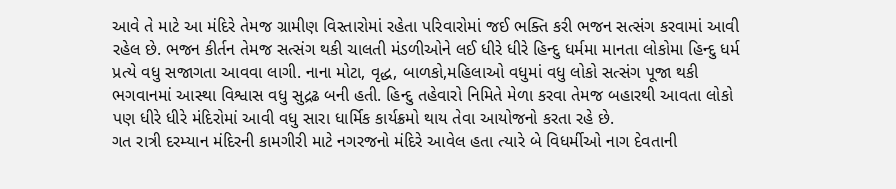આવે તે માટે આ મંદિરે તેમજ ગ્રામીણ વિસ્તારોમાં રહેતા પરિવારોમાં જઈ ભક્તિ કરી ભજન સત્સંગ કરવામાં આવી રહેલ છે. ભજન કીર્તન તેમજ સત્સંગ થકી ચાલતી મંડળીઓને લઈ ધીરે ધીરે હિન્દુ ધર્મમા માનતા લોકોમા હિન્દુ ધર્મ પ્રત્યે વધુ સજાગતા આવવા લાગી. નાના મોટા, વૃદ્ધ, બાળકો,મહિલાઓ વધુમાં વધુ લોકો સત્સંગ પૂજા થકી ભગવાનમાં આસ્થા વિશ્વાસ વધુ સુદ્રઢ બની હતી. હિન્દુ તહેવારો નિમિતે મેળા કરવા તેમજ બહારથી આવતા લોકો પણ ધીરે ધીરે મંદિરોમાં આવી વધુ સારા ધાર્મિક કાર્યક્રમો થાય તેવા આયોજનો કરતા રહે છે.
ગત રાત્રી દરમ્યાન મંદિરની કામગીરી માટે નગરજનો મંદિરે આવેલ હતા ત્યારે બે વિધર્મીઓ નાગ દેવતાની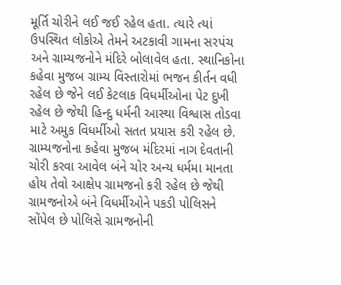મૂર્તિ ચોરીને લઈ જઈ રહેલ હતા. ત્યારે ત્યાં ઉપસ્થિત લોકોએ તેમને અટકાવી ગામના સરપંચ અને ગ્રામ્યજનોને મંદિરે બોલાવેલ હતા. સ્થાનિકોના કહેવા મુજબ ગ્રામ્ય વિસ્તારોમાં ભજન કીર્તન વધી રહેલ છે જેને લઈ કેટલાક વિધર્મીઓના પેટ દુખી રહેલ છે જેથી હિન્દુ ધર્મની આસ્થા વિશ્વાસ તોડવા માટે અમુક વિધર્મીઓ સતત પ્રયાસ કરી રહેલ છે. ગ્રામ્યજનોના કહેવા મુજબ મંદિરમાં નાગ દેવતાની ચોરી કરવા આવેલ બંને ચોર અન્ય ધર્મમા માનતા હોય તેવો આક્ષેપ ગ્રામજનો કરી રહેલ છે જેથી ગ્રામજનોએ બંને વિધર્મીઓને પકડી પોલિસને સોંપેલ છે પોલિસે ગ્રામજનોની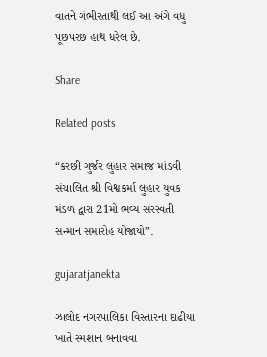વાતને ગંભીરતાથી લઈ આ અંગે વધુ પૂછપરછ હાથ ધરેલ છે.

Share

Related posts

“કરછી ગુર્જર લુહાર સમાજ માંડવી સંચાલિત શ્રી વિશ્વકર્મા લુહાર યુવક મંડળ દ્વારા 21મો ભવ્ય સરસ્વતી સન્માન સમારોહ યોજાયો”.

gujaratjanekta

ઝાલોદ નગરપાલિકા વિસ્તારના દાઢીયા ખાતે સ્મશાન બનાવવા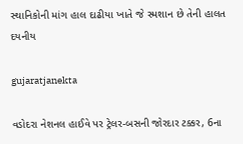સ્થાનિકોની માંગ હાલ દાઢીયા ખાતે જે સ્મશાન છે તેની હાલત દયનીય

gujaratjanekta

વડોદરા નેશનલ હાઈવે પર ટ્રેલર-બસની જોરદાર ટક્કર, 6ના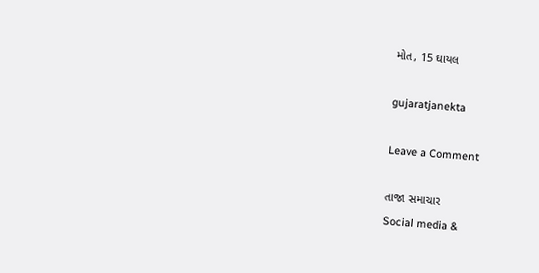મોત, 15 ઘાયલ

gujaratjanekta

Leave a Comment

તાજા સમાચાર
Social media &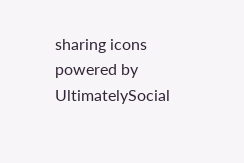sharing icons powered by UltimatelySocial